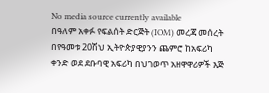No media source currently available
በዓለም አቀፉ የፍልሰት ድርጅት (IOM) መረጃ መሰረት በየዓመቱ 20ሽህ ኢትዮጵያዊያንን ጨምሮ ከአፍሪካ ቀንድ ወደ ደቡባዊ አፍሪካ በህገወጥ አዘዋዋሪዎች እጅ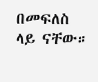በመፍለስ ላይ ናቸው።